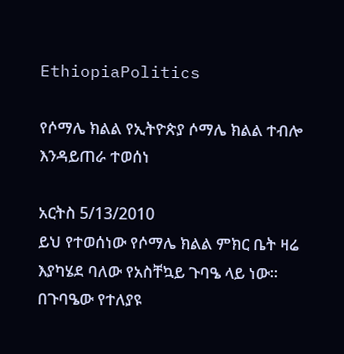EthiopiaPolitics

የሶማሌ ክልል የኢትዮጵያ ሶማሌ ክልል ተብሎ እንዳይጠራ ተወሰነ

አርትስ 5/13/2010
ይህ የተወሰነው የሶማሌ ክልል ምክር ቤት ዛሬ እያካሄደ ባለው የአስቸኳይ ጉባዔ ላይ ነው፡፡
በጉባዔው የተለያዩ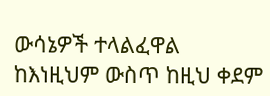ውሳኔዎች ተላልፈዋል ከእነዚህም ውስጥ ከዚህ ቀደም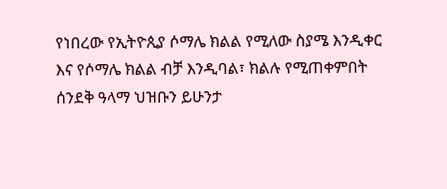የነበረው የኢትዮጲያ ሶማሌ ክልል የሚለው ስያሜ እንዲቀር እና የሶማሌ ክልል ብቻ እንዲባል፣ ክልሉ የሚጠቀምበት ሰንደቅ ዓላማ ህዝቡን ይሁንታ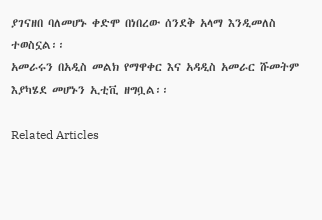ያገናዘበ ባለመሆኑ ቀድሞ በነበረው ሰንደቅ አላማ እንዲመለስ ተወስኗል፡፡
አመራሩን በአዲስ መልክ የማዋቀር እና አዳዲስ አመራር ሹመትም እያካሄደ መሆኑን ኢቲቪ ዘግቧል፡፡

Related Articles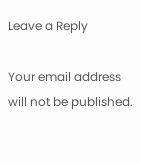Leave a Reply

Your email address will not be published.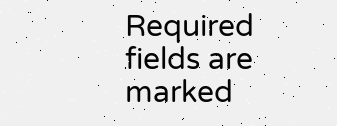Required fields are marked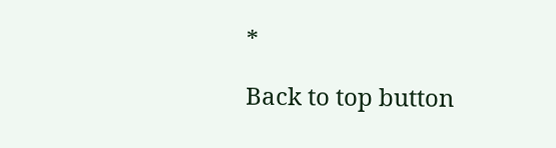*

Back to top button